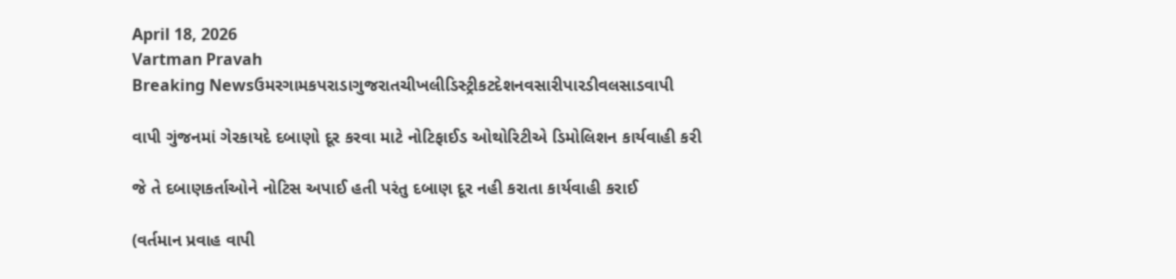April 18, 2026
Vartman Pravah
Breaking Newsઉમરગામકપરાડાગુજરાતચીખલીડિસ્ટ્રીકટદેશનવસારીપારડીવલસાડવાપી

વાપી ગુંજનમાં ગેરકાયદે દબાણો દૂર કરવા માટે નોટિફાઈડ ઓથોરિટીએ ડિમોલિશન કાર્યવાહી કરી

જે તે દબાણકર્તાઓને નોટિસ અપાઈ હતી પરંતુ દબાણ દૂર નહી કરાતા કાર્યવાહી કરાઈ

(વર્તમાન પ્રવાહ વાપી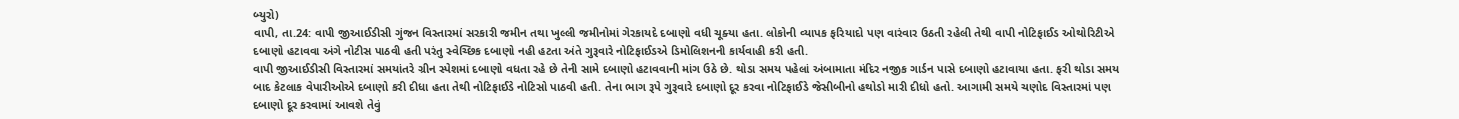બ્‍યુરો)
વાપી, તા.24: વાપી જીઆઈડીસી ગુંજન વિસ્‍તારમાં સરકારી જમીન તથા ખુલ્લી જમીનોમાં ગેરકાયદે દબાણો વધી ચૂક્‍યા હતા. લોકોની વ્‍યાપક ફરિયાદો પણ વારંવાર ઉઠતી રહેલી તેથી વાપી નોટિફાઈડ ઓથોરિટીએ દબાણો હટાવવા અંગે નોટીસ પાઠવી હતી પરંતુ સ્‍વેચ્‍છિક દબાણો નહી હટતા અંતે ગુરૂવારે નોટિફાઈડએ ડિમોલિશનની કાર્યવાહી કરી હતી.
વાપી જીઆઈડીસી વિસ્‍તારમાં સમયાંતરે ગ્રીન સ્‍પેશમાં દબાણો વધતા રહે છે તેની સામે દબાણો હટાવવાની માંગ ઉઠે છે. થોડા સમય પહેલાં અંબામાતા મંદિર નજીક ગાર્ડન પાસે દબાણો હટાવાયા હતા. ફરી થોડા સમય બાદ કેટલાક વેપારીઓએ દબાણો કરી દીધા હતા તેથી નોટિફાઈડે નોટિસો પાઠવી હતી. તેના ભાગ રૂપે ગુરૂવારે દબાણો દૂર કરવા નોટિફાઈડે જેસીબીનો હથોડો મારી દીધો હતો. આગામી સમયે ચણોદ વિસ્‍તારમાં પણ દબાણો દૂર કરવામાં આવશે તેવું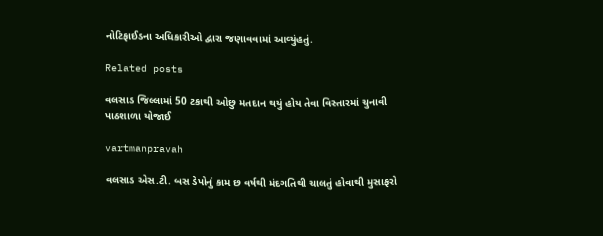નોટિફાઈડના અધિકારીઓ દ્વારા જણાવવામાં આવ્‍યુંહતું.

Related posts

વલસાડ જિલ્લામાં 50 ટકાથી ઓછુ મતદાન થયું હોય તેવા વિસ્‍તારમાં ચુનાવી પાઠશાળા યોજાઈ

vartmanpravah

વલસાડ એસ.ટી. બસ ડેપોનું કામ છ વર્ષથી મંદગતિથી ચાલતું હોવાથી મુસાફરો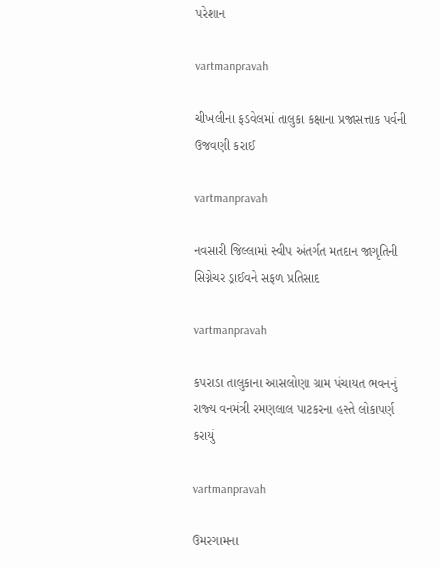પરેશાન

vartmanpravah

ચીખલીના ફડવેલમાં તાલુકા કક્ષાના પ્રજાસત્તાક પર્વની ઉજવણી કરાઈ

vartmanpravah

નવસારી જિલ્લામાં સ્‍વીપ અંતર્ગત મતદાન જાગૃતિની સિગ્નેચર ડ્રાઈવને સફળ પ્રતિસાદ

vartmanpravah

કપરાડા તાલુકાના આસલોણા ગ્રામ પંચાયત ભવનનું રાજ્‍ય વનમંત્રી રમણલાલ પાટકરના હસ્‍તે લોકાપર્ણ કરાયું

vartmanpravah

ઉમરગામના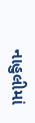નાહુલીમાં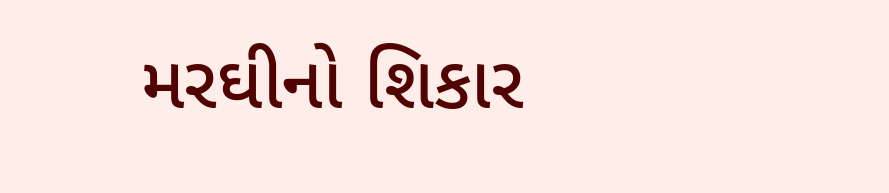મરઘીનો શિકાર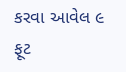કરવા આવેલ ૯ ફૂટ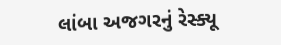લાંબા અજગરનું રેસ્ક્યૂ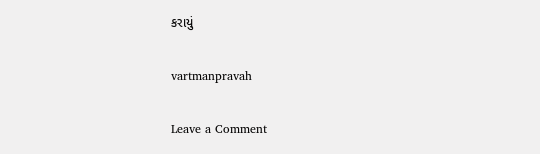કરાયું

vartmanpravah

Leave a Comment